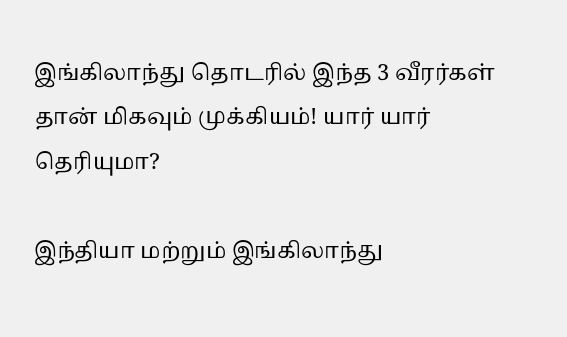இங்கிலாந்து தொடரில் இந்த 3 வீரர்கள் தான் மிகவும் முக்கியம்! யார் யார் தெரியுமா?

இந்தியா மற்றும் இங்கிலாந்து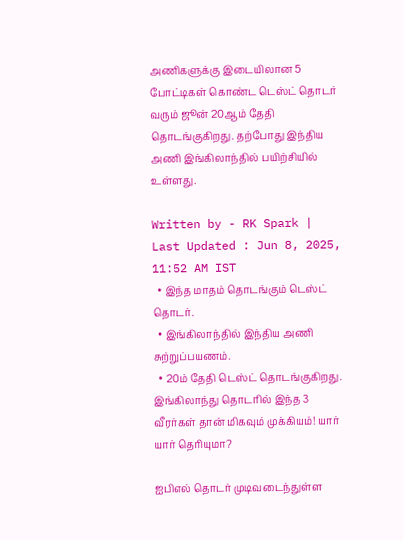அணிகளுக்கு இடையிலான 5 போட்டிகள் கொண்ட டெஸ்ட் தொடர் வரும் ஜூன் 20ஆம் தேதி தொடங்குகிறது. தற்போது இந்திய அணி இங்கிலாந்தில் பயிற்சியில் உள்ளது.

Written by - RK Spark | Last Updated : Jun 8, 2025, 11:52 AM IST
  • இந்த மாதம் தொடங்கும் டெஸ்ட் தொடர்.
  • இங்கிலாந்தில் இந்திய அணி சுற்றுப்பயணம்.
  • 20ம் தேதி டெஸ்ட் தொடங்குகிறது.
இங்கிலாந்து தொடரில் இந்த 3 வீரர்கள் தான் மிகவும் முக்கியம்! யார் யார் தெரியுமா?

ஐபிஎல் தொடர் முடிவடைந்துள்ள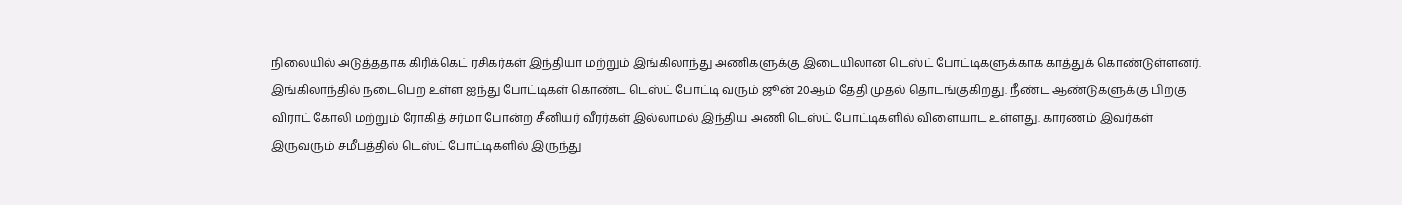நிலையில் அடுத்ததாக கிரிக்கெட் ரசிகர்கள் இந்தியா மற்றும் இங்கிலாந்து அணிகளுக்கு இடையிலான டெஸ்ட் போட்டிகளுக்காக காத்துக் கொண்டுள்ளனர். இங்கிலாந்தில் நடைபெற உள்ள ஐந்து போட்டிகள் கொண்ட டெஸ்ட் போட்டி வரும் ஜூன் 20ஆம் தேதி முதல் தொடங்குகிறது. நீண்ட ஆண்டுகளுக்கு பிறகு விராட் கோலி மற்றும் ரோகித் சர்மா போன்ற சீனியர் வீரர்கள் இல்லாமல் இந்திய அணி டெஸ்ட் போட்டிகளில் விளையாட உள்ளது. காரணம் இவர்கள் இருவரும் சமீபத்தில் டெஸ்ட் போட்டிகளில் இருந்து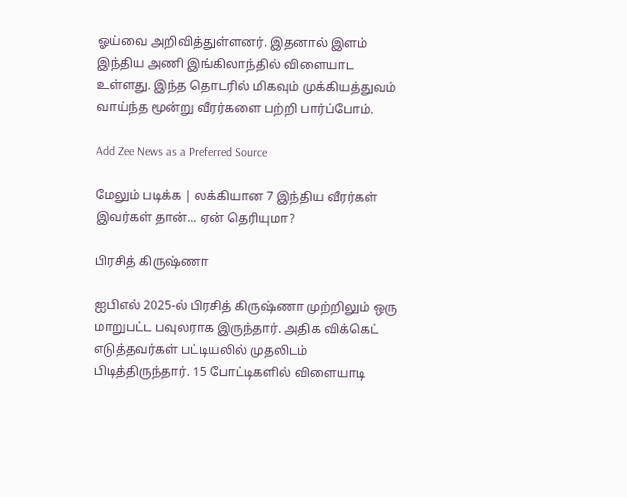ஓய்வை அறிவித்துள்ளனர். இதனால் இளம் இந்திய அணி இங்கிலாந்தில் விளையாட உள்ளது. இந்த தொடரில் மிகவும் முக்கியத்துவம் வாய்ந்த மூன்று வீரர்களை பற்றி பார்ப்போம்.

Add Zee News as a Preferred Source

மேலும் படிக்க | லக்கியான 7 இந்திய வீரர்கள் இவர்கள் தான்... ஏன் தெரியுமா?

பிரசித் கிருஷ்ணா

ஐபிஎல் 2025-ல் பிரசித் கிருஷ்ணா முற்றிலும் ஒரு மாறுபட்ட பவுலராக இருந்தார். அதிக விக்கெட் எடுத்தவர்கள் பட்டியலில் முதலிடம் பிடித்திருந்தார். 15 போட்டிகளில் விளையாடி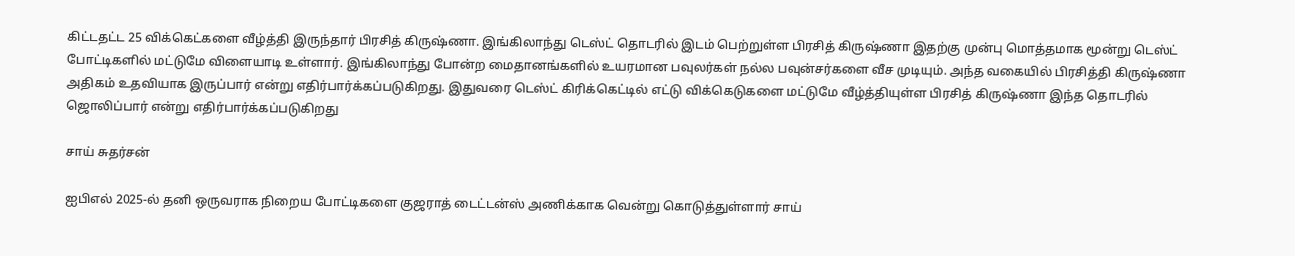கிட்டதட்ட 25 விக்கெட்களை வீழ்த்தி இருந்தார் பிரசித் கிருஷ்ணா. இங்கிலாந்து டெஸ்ட் தொடரில் இடம் பெற்றுள்ள பிரசித் கிருஷ்ணா இதற்கு முன்பு மொத்தமாக மூன்று டெஸ்ட் போட்டிகளில் மட்டுமே விளையாடி உள்ளார். இங்கிலாந்து போன்ற மைதானங்களில் உயரமான பவுலர்கள் நல்ல பவுன்சர்களை வீச முடியும். அந்த வகையில் பிரசித்தி கிருஷ்ணா அதிகம் உதவியாக இருப்பார் என்று எதிர்பார்க்கப்படுகிறது. இதுவரை டெஸ்ட் கிரிக்கெட்டில் எட்டு விக்கெடுகளை மட்டுமே வீழ்த்தியுள்ள பிரசித் கிருஷ்ணா இந்த தொடரில் ஜொலிப்பார் என்று எதிர்பார்க்கப்படுகிறது

சாய் சுதர்சன்

ஐபிஎல் 2025-ல் தனி ஒருவராக நிறைய போட்டிகளை குஜராத் டைட்டன்ஸ் அணிக்காக வென்று கொடுத்துள்ளார் சாய்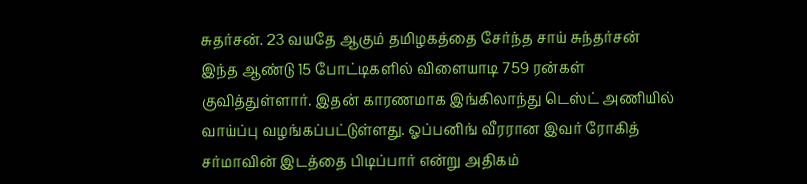சுதர்சன். 23 வயதே ஆகும் தமிழகத்தை சேர்ந்த சாய் சுந்தர்சன் இந்த ஆண்டு 15 போட்டிகளில் விளையாடி 759 ரன்கள் குவித்துள்ளார். இதன் காரணமாக இங்கிலாந்து டெஸ்ட் அணியில் வாய்ப்பு வழங்கப்பட்டுள்ளது. ஓப்பனிங் வீரரான இவர் ரோகித் சர்மாவின் இடத்தை பிடிப்பார் என்று அதிகம்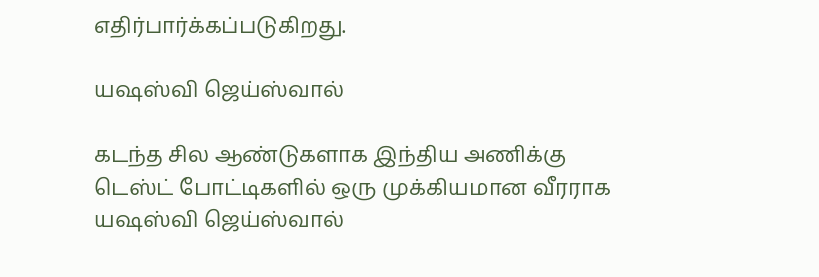எதிர்பார்க்கப்படுகிறது.

யஷஸ்வி ஜெய்ஸ்வால்

கடந்த சில ஆண்டுகளாக இந்திய அணிக்கு டெஸ்ட் போட்டிகளில் ஒரு முக்கியமான வீரராக யஷஸ்வி ஜெய்ஸ்வால்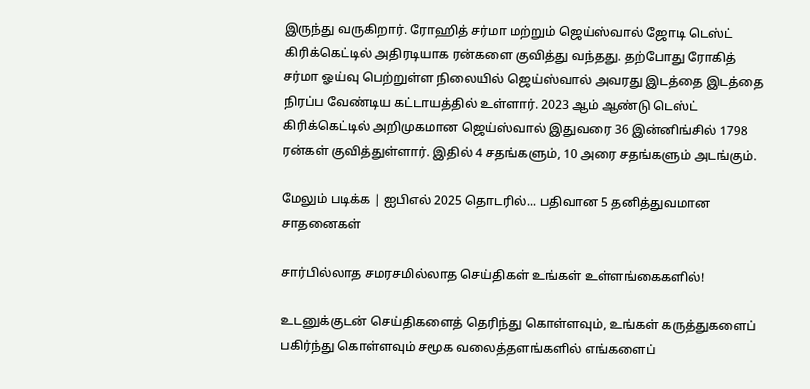இருந்து வருகிறார். ரோஹித் சர்மா மற்றும் ஜெய்ஸ்வால் ஜோடி டெஸ்ட் கிரிக்கெட்டில் அதிரடியாக ரன்களை குவித்து வந்தது. தற்போது ரோகித் சர்மா ஓய்வு பெற்றுள்ள நிலையில் ஜெய்ஸ்வால் அவரது இடத்தை இடத்தை நிரப்ப வேண்டிய கட்டாயத்தில் உள்ளார். 2023 ஆம் ஆண்டு டெஸ்ட் கிரிக்கெட்டில் அறிமுகமான ஜெய்ஸ்வால் இதுவரை 36 இன்னிங்சில் 1798 ரன்கள் குவித்துள்ளார். இதில் 4 சதங்களும், 10 அரை சதங்களும் அடங்கும்.

மேலும் படிக்க | ஐபிஎல் 2025 தொடரில்... பதிவான 5 தனித்துவமான சாதனைகள்

சார்பில்லாத சமரசமில்லாத செய்திகள் உங்கள் உள்ளங்கைகளில்!

உடனுக்குடன் செய்திகளைத் தெரிந்து கொள்ளவும், உங்கள் கருத்துகளைப் பகிர்ந்து கொள்ளவும் சமூக வலைத்தளங்களில் எங்களைப்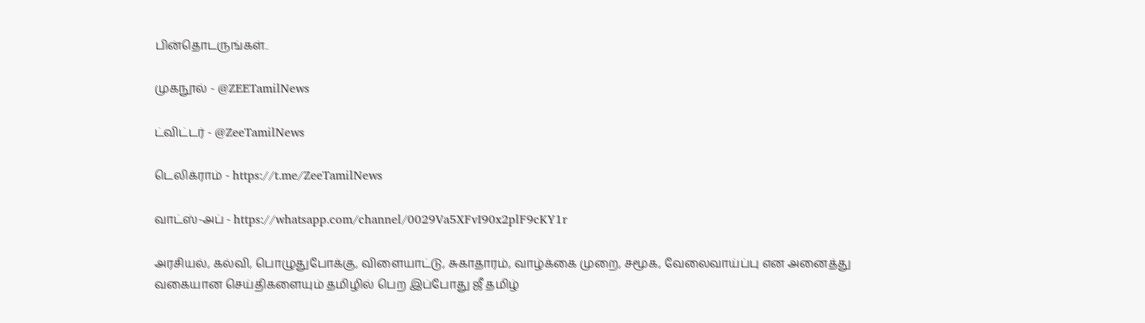பின்தொடருங்கள்..

முகநூல் - @ZEETamilNews

ட்விட்டர் - @ZeeTamilNews

டெலிக்ராம் - https://t.me/ZeeTamilNews

வாட்ஸ்-அப் - https://whatsapp.com/channel/0029Va5XFvI90x2plF9cKY1r

அரசியல், கல்வி, பொழுதுபோக்கு, விளையாட்டு, சுகாதாரம், வாழ்க்கை முறை, சமூக, வேலைவாய்ப்பு என அனைத்து வகையான செய்திகளையும் தமிழில் பெற இப்போது ஜீ தமிழ்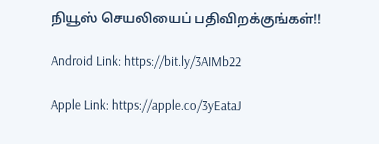நியூஸ் செயலியைப் பதிவிறக்குங்கள்!!

Android Link: https://bit.ly/3AIMb22

Apple Link: https://apple.co/3yEataJ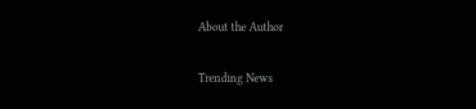About the Author

Trending News